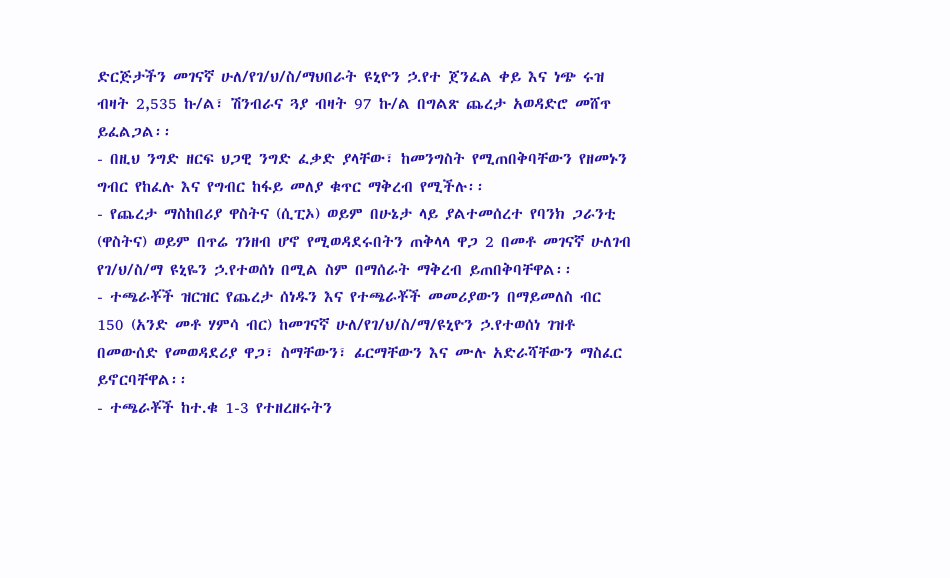ድርጅታችን መገናኛ ሁለ/የገ/ህ/ስ/ማህበራት ዩኒዮን ኃ.የተ ጀንፈል ቀይ እና ነጭ ሩዝ ብዛት 2,535 ኩ/ል፣ ሽንብራና ጓያ ብዛት 97 ኩ/ል በግልጽ ጨረታ አወዳድሮ መሸጥ ይፈልጋል፡፡
- በዚህ ንግድ ዘርፍ ህጋዊ ንግድ ፈቃድ ያላቸው፣ ከመንግስት የሚጠበቅባቸውን የዘመኑን ግብር የከፈሉ እና የግብር ከፋይ መለያ ቁጥር ማቅረብ የሚችሉ፡፡
- የጨረታ ማስከበሪያ ዋስትና (ሲፒኦ) ወይም በሁኔታ ላይ ያልተመሰረተ የባንክ ጋራንቲ (ዋስትና) ወይም በጥሬ ገንዘብ ሆኖ የሚወዳደሩበትን ጠቅላላ ዋጋ 2 በመቶ መገናኛ ሁለገብ የገ/ህ/ስ/ማ ዩኒዬን ኃ.የተወሰነ በሚል ስም በማሰራት ማቅረብ ይጠበቅባቸዋል፡፡
- ተጫራቾች ዝርዝር የጨረታ ሰነዱን እና የተጫራቾች መመሪያውን በማይመለስ ብር 150 (አንድ መቶ ሃምሳ ብር) ከመገናኛ ሁለ/የገ/ህ/ስ/ማ/ዩኒዮን ኃ.የተወሰነ ገዝቶ በመውሰድ የመወዳደሪያ ዋጋ፣ ስማቸውን፣ ፊርማቸውን እና ሙሉ አድራሻቸውን ማስፈር ይኖርባቸዋል፡፡
- ተጫራቾች ከተ.ቁ 1-3 የተዘረዘሩትን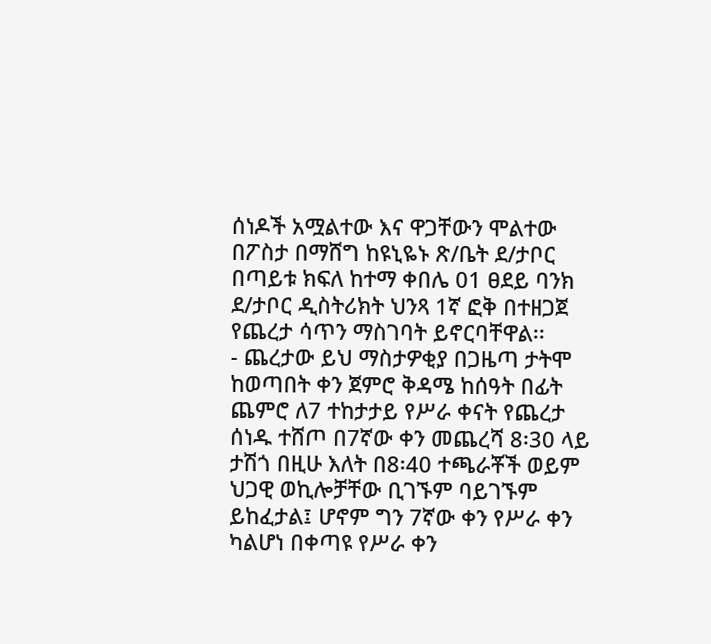ሰነዶች አሟልተው እና ዋጋቸውን ሞልተው በፖስታ በማሸግ ከዩኒዬኑ ጽ/ቤት ደ/ታቦር በጣይቱ ክፍለ ከተማ ቀበሌ 01 ፀደይ ባንክ ደ/ታቦር ዲስትሪክት ህንጻ 1ኛ ፎቅ በተዘጋጀ የጨረታ ሳጥን ማስገባት ይኖርባቸዋል፡፡
- ጨረታው ይህ ማስታዎቂያ በጋዜጣ ታትሞ ከወጣበት ቀን ጀምሮ ቅዳሜ ከሰዓት በፊት ጨምሮ ለ7 ተከታታይ የሥራ ቀናት የጨረታ ሰነዱ ተሸጦ በ7ኛው ቀን መጨረሻ 8፡30 ላይ ታሽጎ በዚሁ እለት በ8፡40 ተጫራቾች ወይም ህጋዊ ወኪሎቻቸው ቢገኙም ባይገኙም ይከፈታል፤ ሆኖም ግን 7ኛው ቀን የሥራ ቀን ካልሆነ በቀጣዩ የሥራ ቀን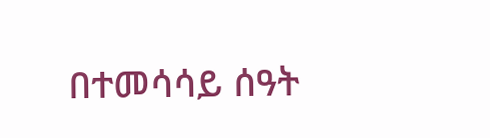በተመሳሳይ ሰዓት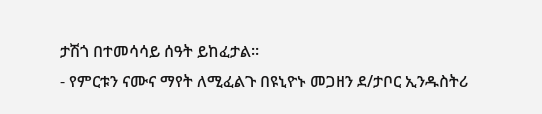ታሽጎ በተመሳሳይ ሰዓት ይከፈታል፡፡
- የምርቱን ናሙና ማየት ለሚፈልጉ በዩኒዮኑ መጋዘን ደ/ታቦር ኢንዱስትሪ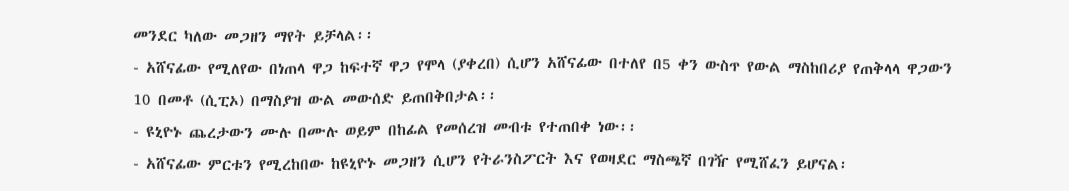መንደር ካለው መጋዘን ማየት ይቻላል፡፡
- አሸናፊው የሚለየው በነጠላ ዋጋ ከፍተኛ ዋጋ የሞላ (ያቀረበ) ሲሆን አሸናፊው በተለየ በ5 ቀን ውስጥ የውል ማስከበሪያ የጠቅላላ ዋጋውን 10 በመቶ (ሲፒኦ) በማስያዝ ውል መውሰድ ይጠበቅበታል፡፡
- ዩኒዮኑ ጨረታውን ሙሉ በሙሉ ወይም በከፊል የመሰረዝ መብቱ የተጠበቀ ነው፡፡
- አሸናፊው ምርቱን የሚረከበው ከዩኒዮኑ መጋዘን ሲሆን የትራንስፖርት እና የወዛደር ማስጫኛ በገዥ የሚሸፈን ይሆናል፡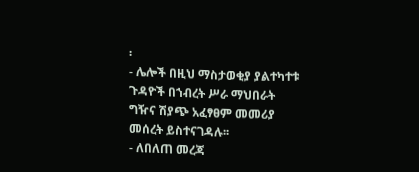፡
- ሌሎች በዚህ ማስታወቂያ ያልተካተቱ ጉዳዮች በኀብረት ሥራ ማህበራት ግዥና ሽያጭ አፈፃፀም መመሪያ መሰረት ይስተናገዳሉ፡፡
- ለበለጠ መረጃ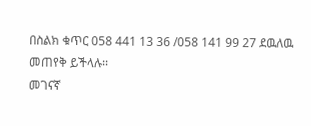በስልክ ቁጥር 058 441 13 36 /058 141 99 27 ደዉለዉ መጠየቅ ይችላሉ፡፡
መገናኛ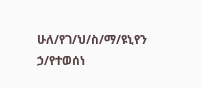ሁለ/የገ/ህ/ስ/ማ/ዩኒየን ኃ/የተወሰነ